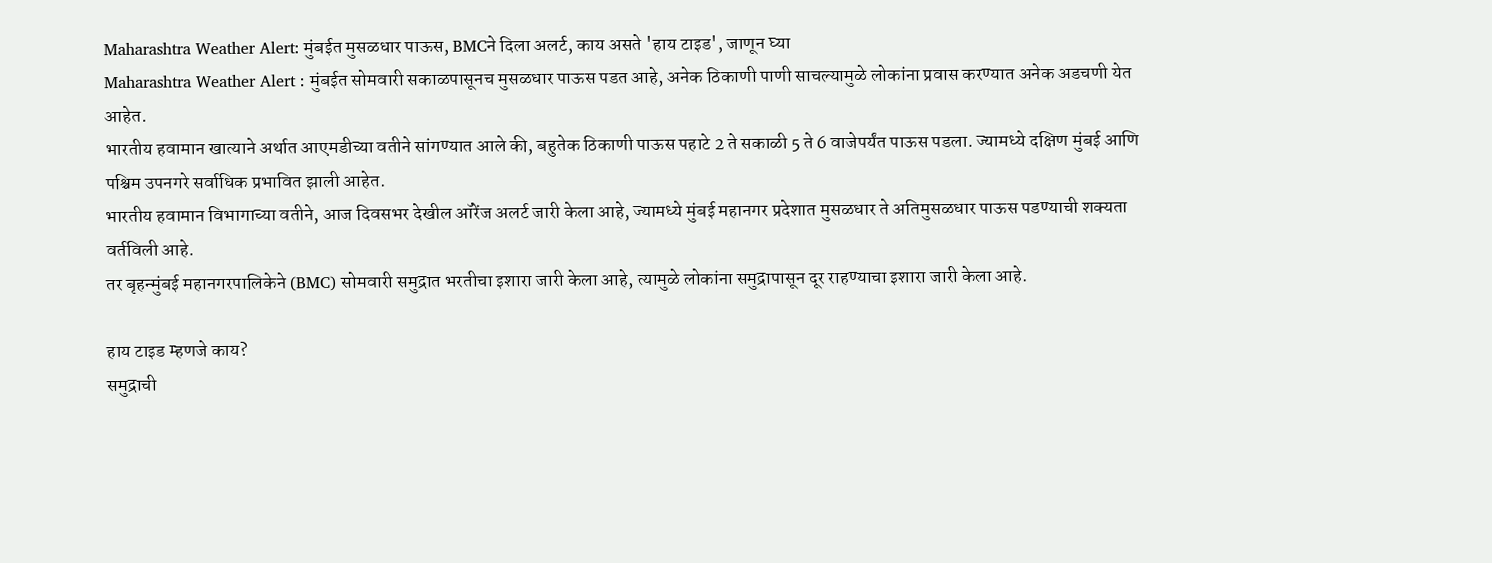Maharashtra Weather Alert: मुंबईत मुसळधार पाऊस, BMCने दिला अलर्ट, काय असते 'हाय टाइड', जाणून घ्या
Maharashtra Weather Alert : मुंबईत सोमवारी सकाळपासूनच मुसळधार पाऊस पडत आहे, अनेक ठिकाणी पाणी साचल्यामुळे लोकांना प्रवास करण्यात अनेक अडचणी येत आहेत.
भारतीय हवामान खात्याने अर्थात आएमडीच्या वतीने सांगण्यात आले की, बहुतेक ठिकाणी पाऊस पहाटे 2 ते सकाळी 5 ते 6 वाजेपर्यंत पाऊस पडला. ज्यामध्ये दक्षिण मुंबई आणि पश्चिम उपनगरे सर्वाधिक प्रभावित झाली आहेत.
भारतीय हवामान विभागाच्या वतीने, आज दिवसभर देखील ऑरेंज अलर्ट जारी केला आहे, ज्यामध्ये मुंबई महानगर प्रदेशात मुसळधार ते अतिमुसळधार पाऊस पडण्याची शक्यता वर्तविली आहे.
तर बृहन्मुंबई महानगरपालिकेने (BMC) सोमवारी समुद्रात भरतीचा इशारा जारी केला आहे, त्यामुळे लोकांना समुद्रापासून दूर राहण्याचा इशारा जारी केला आहे.

हाय टाइड म्हणजे काय?
समुद्राची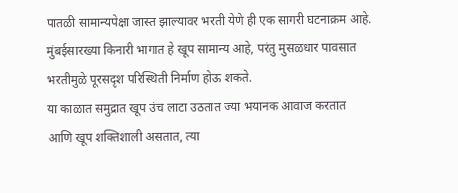पातळी सामान्यपेक्षा जास्त झाल्यावर भरती येणे ही एक सागरी घटनाक्रम आहे. मुंबईसारख्या किनारी भागात हे खूप सामान्य आहे, परंतु मुसळधार पावसात भरतीमुळे पूरसदृश परिस्थिती निर्माण होऊ शकते.
या काळात समुद्रात खूप उंच लाटा उठतात ज्या भयानक आवाज करतात आणि खूप शक्तिशाली असतात, त्या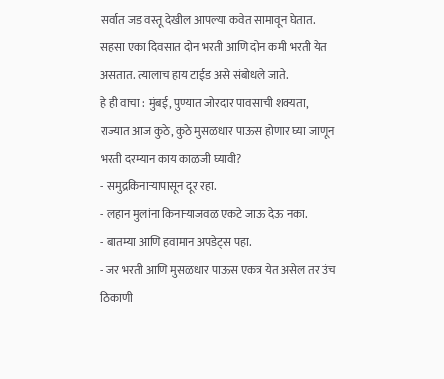सर्वात जड वस्तू देखील आपल्या कवेत सामावून घेतात. सहसा एका दिवसात दोन भरती आणि दोन कमी भरती येत असतात. त्यालाच हाय टाईड असे संबोधले जाते.
हे ही वाचा : मुंबई, पुण्यात जोरदार पावसाची शक्यता, राज्यात आज कुठे, कुठे मुसळधार पाऊस होणार घ्या जाणून
भरती दरम्यान काय काळजी घ्यावी?
- समुद्रकिनाऱ्यापासून दूर रहा.
- लहान मुलांना किनाऱ्याजवळ एकटे जाऊ देऊ नका.
- बातम्या आणि हवामान अपडेट्स पहा.
- जर भरती आणि मुसळधार पाऊस एकत्र येत असेल तर उंच ठिकाणी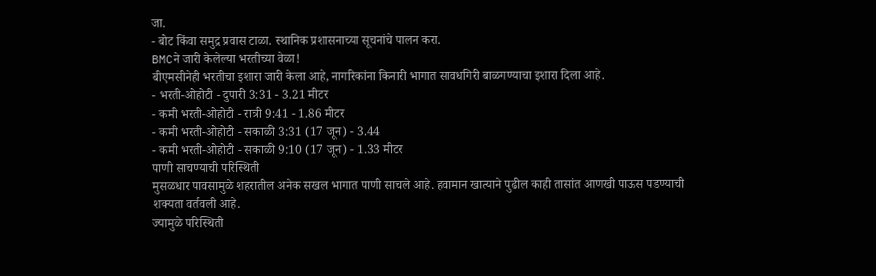जा.
- बोट किंवा समुद्र प्रवास टाळा. स्थानिक प्रशासनाच्या सूचनांचे पालन करा.
BMCने जारी केलेल्या भरतीच्या वेळा!
बीएमसीनेही भरतीचा इशारा जारी केला आहे, नागरिकांना किनारी भागात सावधगिरी बाळगण्याचा इशारा दिला आहे.
- भरती-ओहोटी - दुपारी 3:31 - 3.21 मीटर
- कमी भरती-ओहोटी - रात्री 9:41 - 1.86 मीटर
- कमी भरती-ओहोटी - सकाळी 3:31 (17 जून) - 3.44
- कमी भरती-ओहोटी - सकाळी 9:10 (17 जून) - 1.33 मीटर
पाणी साचण्याची परिस्थिती
मुसळधार पावसामुळे शहरातील अनेक सखल भागात पाणी साचले आहे. हवामान खात्याने पुढील काही तासांत आणखी पाऊस पडण्याची शक्यता वर्तवली आहे.
ज्यामुळे परिस्थिती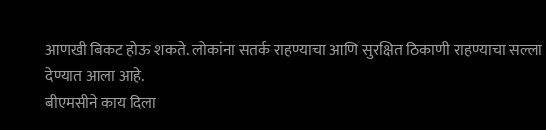आणखी बिकट होऊ शकते. लोकांना सतर्क राहण्याचा आणि सुरक्षित ठिकाणी राहण्याचा सल्ला देण्यात आला आहे.
बीएमसीने काय दिला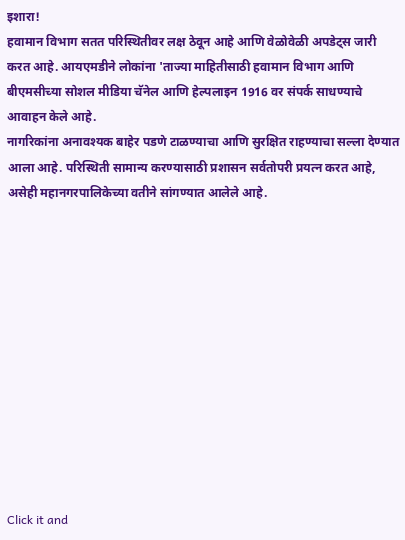इशारा!
हवामान विभाग सतत परिस्थितीवर लक्ष ठेवून आहे आणि वेळोवेळी अपडेट्स जारी करत आहे. आयएमडीने लोकांना 'ताज्या माहितीसाठी हवामान विभाग आणि बीएमसीच्या सोशल मीडिया चॅनेल आणि हेल्पलाइन 1916 वर संपर्क साधण्याचे आवाहन केले आहे.
नागरिकांना अनावश्यक बाहेर पडणे टाळण्याचा आणि सुरक्षित राहण्याचा सल्ला देण्यात आला आहे. परिस्थिती सामान्य करण्यासाठी प्रशासन सर्वतोपरी प्रयत्न करत आहे, असेही महानगरपालिकेच्या वतीने सांगण्यात आलेले आहे.












Click it and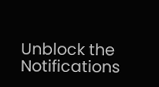Unblock the Notifications